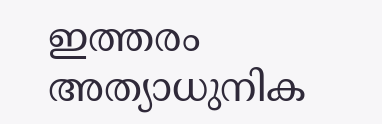ഇത്തരം അത്യാധുനിക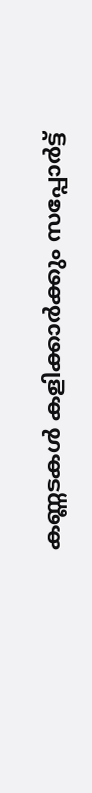കണ്ണടകൾ കളിക്കാർക്കും സപ്പോർട്ട്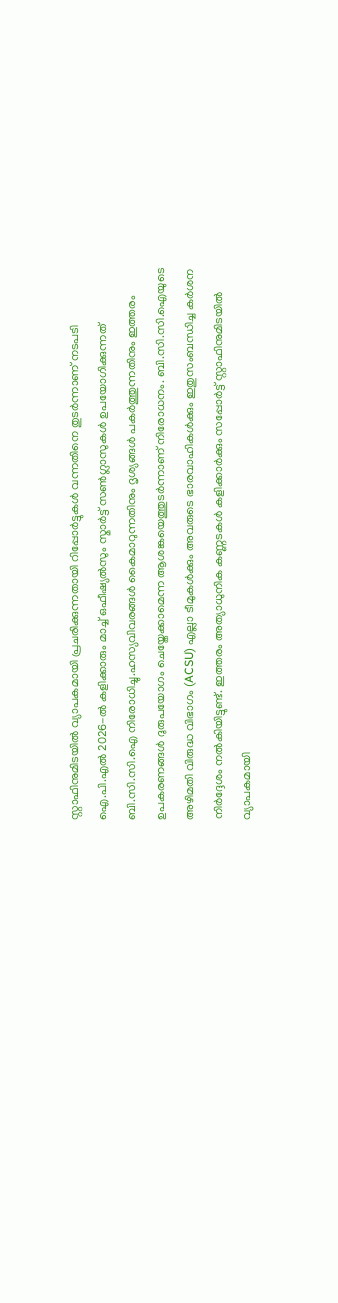സ്റ്റാഫിനുമിടയിൽ വ്യാപകമായി പ്രചരിക്കുന്നതായി റിപ്പോർട്ടുകൾ വന്നതിനെ തുടർന്നാണ് നടപടി
ഐ.പി.എൽ 2026-ൽ കളിക്കാരും മാച്ച് ഒഫീഷ്യൽസും സ്മാർട്ട് സൺഗ്ലാസുകൾ ഉപയോഗിക്കുന്നത് ബി.സി.സി.ഐ നിരോധിച്ചു.ഹസ്യവിവരങ്ങൾ കൈമാറുന്നതിനും ദൃശ്യങ്ങൾ പകർത്തുന്നതിനും ഇത്തരം ഉപകരണങ്ങൾ ദുരുപയോഗം ചെയ്തേക്കാമെന്ന ആശങ്കയെത്തുടർന്നാണ് നിരോധനം. ബി.സി.സി.ഐയുടെ അഴിമതി വിരുദ്ധ വിഭാഗം (ACSU) എല്ലാ ടീമുകൾക്കും അവരുടെ ഭാരവാഹികൾക്കും ഇതുസംബന്ധിച്ച കർശന നിർദ്ദേശം നൽകിയിട്ടുണ്ട്. ഇത്തരം അത്യാധുനിക കണ്ണടകൾ കളിക്കാർക്കും സപ്പോർട്ട് സ്റ്റാഫിനുമിടയിൽ വ്യാപകമായി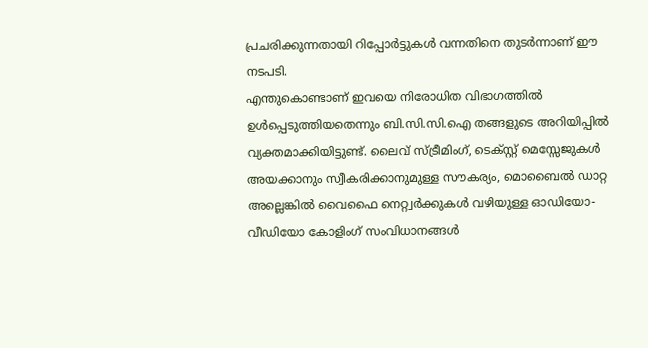പ്രചരിക്കുന്നതായി റിപ്പോർട്ടുകൾ വന്നതിനെ തുടർന്നാണ് ഈ നടപടി.
എന്തുകൊണ്ടാണ് ഇവയെ നിരോധിത വിഭാഗത്തിൽ ഉൾപ്പെടുത്തിയതെന്നും ബി.സി.സി.ഐ തങ്ങളുടെ അറിയിപ്പിൽ വ്യക്തമാക്കിയിട്ടുണ്ട്. ലൈവ് സ്ട്രീമിംഗ്, ടെക്സ്റ്റ് മെസ്സേജുകൾ അയക്കാനും സ്വീകരിക്കാനുമുള്ള സൗകര്യം, മൊബൈൽ ഡാറ്റ അല്ലെങ്കിൽ വൈഫൈ നെറ്റ്വർക്കുകൾ വഴിയുള്ള ഓഡിയോ-വീഡിയോ കോളിംഗ് സംവിധാനങ്ങൾ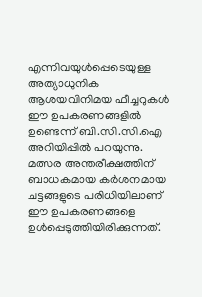എന്നിവയുൾപ്പെടെയുള്ള അത്യാധുനിക ആശയവിനിമയ ഫീച്ചറുകൾ ഈ ഉപകരണങ്ങളിൽ ഉണ്ടെന്ന് ബി.സി.സി.ഐ അറിയിപ്പിൽ പറയുന്നു.
മത്സര അന്തരീക്ഷത്തിന് ബാധകമായ കർശനമായ ചട്ടങ്ങളുടെ പരിധിയിലാണ് ഈ ഉപകരണങ്ങളെ ഉൾപ്പെടുത്തിയിരിക്കുന്നത്.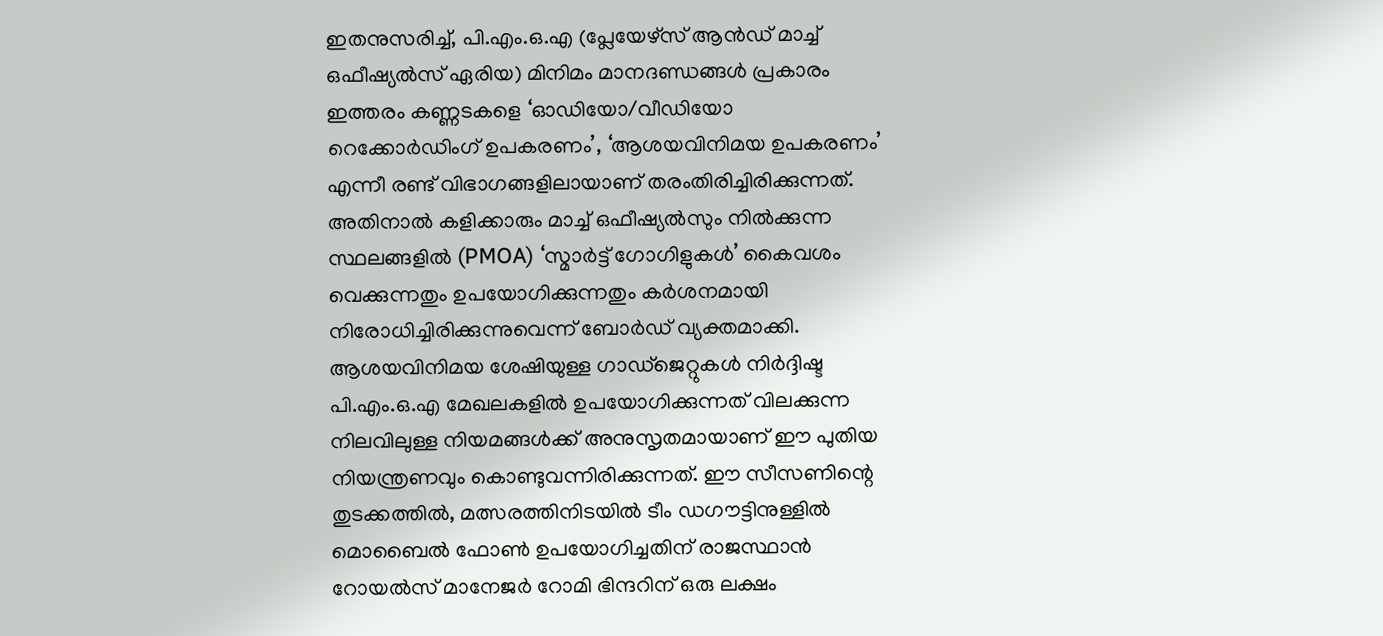ഇതനുസരിച്ച്, പി.എം.ഒ.എ (പ്ലേയേഴ്സ് ആൻഡ് മാച്ച് ഒഫീഷ്യൽസ് ഏരിയ) മിനിമം മാനദണ്ഡങ്ങൾ പ്രകാരം ഇത്തരം കണ്ണടകളെ ‘ഓഡിയോ/വീഡിയോ റെക്കോർഡിംഗ് ഉപകരണം’, ‘ആശയവിനിമയ ഉപകരണം’ എന്നീ രണ്ട് വിഭാഗങ്ങളിലായാണ് തരംതിരിച്ചിരിക്കുന്നത്. അതിനാൽ കളിക്കാരും മാച്ച് ഒഫീഷ്യൽസും നിൽക്കുന്ന സ്ഥലങ്ങളിൽ (PMOA) ‘സ്മാർട്ട് ഗോഗിളുകൾ’ കൈവശം വെക്കുന്നതും ഉപയോഗിക്കുന്നതും കർശനമായി നിരോധിച്ചിരിക്കുന്നുവെന്ന് ബോർഡ് വ്യക്തമാക്കി.
ആശയവിനിമയ ശേഷിയുള്ള ഗാഡ്ജെറ്റുകൾ നിർദ്ദിഷ്ട പി.എം.ഒ.എ മേഖലകളിൽ ഉപയോഗിക്കുന്നത് വിലക്കുന്ന നിലവിലുള്ള നിയമങ്ങൾക്ക് അനുസൃതമായാണ് ഈ പുതിയ നിയന്ത്രണവും കൊണ്ടുവന്നിരിക്കുന്നത്. ഈ സീസണിന്റെ തുടക്കത്തിൽ, മത്സരത്തിനിടയിൽ ടീം ഡഗൗട്ടിനുള്ളിൽ മൊബൈൽ ഫോൺ ഉപയോഗിച്ചതിന് രാജസ്ഥാൻ റോയൽസ് മാനേജർ റോമി ഭിന്ദറിന് ഒരു ലക്ഷം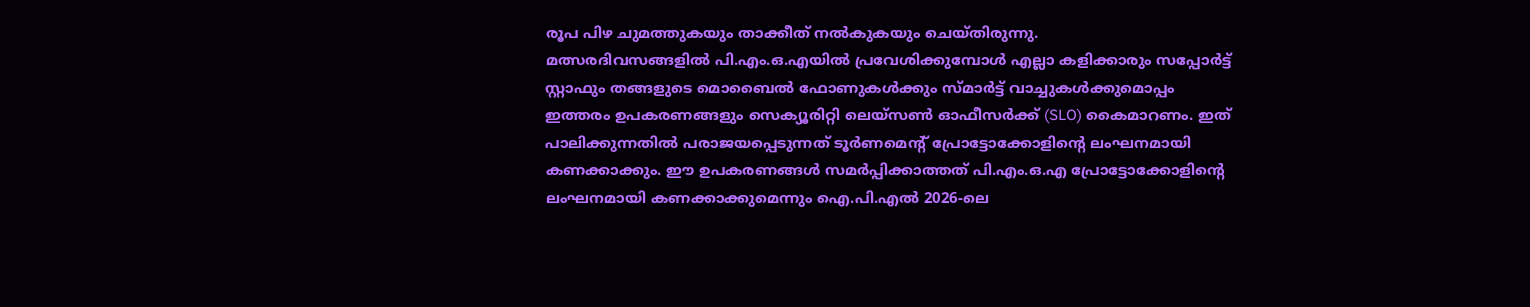രൂപ പിഴ ചുമത്തുകയും താക്കീത് നൽകുകയും ചെയ്തിരുന്നു.
മത്സരദിവസങ്ങളിൽ പി.എം.ഒ.എയിൽ പ്രവേശിക്കുമ്പോൾ എല്ലാ കളിക്കാരും സപ്പോർട്ട് സ്റ്റാഫും തങ്ങളുടെ മൊബൈൽ ഫോണുകൾക്കും സ്മാർട്ട് വാച്ചുകൾക്കുമൊപ്പം ഇത്തരം ഉപകരണങ്ങളും സെക്യൂരിറ്റി ലെയ്സൺ ഓഫീസർക്ക് (SLO) കൈമാറണം. ഇത് പാലിക്കുന്നതിൽ പരാജയപ്പെടുന്നത് ടൂർണമെന്റ് പ്രോട്ടോക്കോളിന്റെ ലംഘനമായി കണക്കാക്കും. ഈ ഉപകരണങ്ങൾ സമർപ്പിക്കാത്തത് പി.എം.ഒ.എ പ്രോട്ടോക്കോളിന്റെ ലംഘനമായി കണക്കാക്കുമെന്നും ഐ.പി.എൽ 2026-ലെ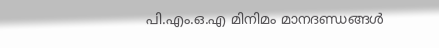പി.എം.ഒ.എ മിനിമം മാനദണ്ഡങ്ങൾ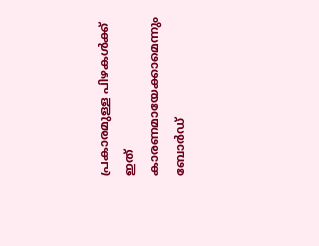പ്രകാരമുള്ള പിഴകൾക്ക് ഇത് കാരണമായേക്കാമെന്നും ബോർഡ്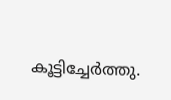കൂട്ടിച്ചേർത്തു.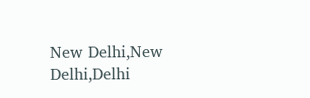New Delhi,New Delhi,Delhi